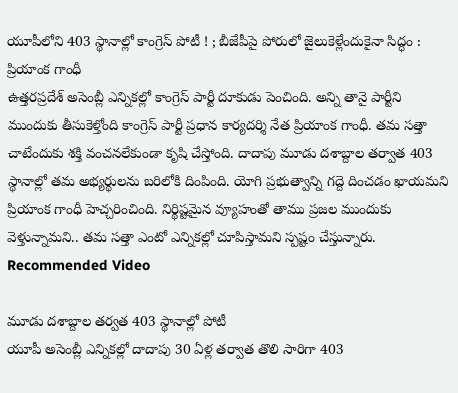యూపీలోని 403 స్థానాల్లో కాంగ్రెస్ పోటీ ! ; బీజేపీపై పోరులో జైలుకెళ్లేందుకైనా సిద్ధం : ప్రియాంక గాంధీ
ఉత్తరప్రదేశ్ అసెంబ్లీ ఎన్నికల్లో కాంగ్రెస్ పార్టీ దూకుడు పెంచింది. అన్ని తానై పార్టీని ముందుకు తీసుకెళ్తోంది కాంగ్రెస్ పార్టీ ప్రధాన కార్యదర్శి నేత ప్రియాంక గాంధీ. తమ సత్తా చాటేందుకు శక్తి వంచనలేకుండా కృషి చేస్తోంది. దాదాపు మూడు దశాబ్దాల తర్వాత 403 స్థానాల్లో తమ అభ్యర్థులను బరిలోకి దింపింది. యోగి ప్రభుత్వాన్ని గద్దె దించడం ఖాయమని ప్రియాంక గాంధీ హెచ్చరించింది. నిర్థిష్టమైన వ్యూహంతో తాము ప్రజల ముందుకు వెళ్తున్నామని.. తమ సత్తా ఎంటో ఎన్నికల్లో చూపిస్తామని స్పష్టం చేస్తున్నారు.
Recommended Video

మూడు దశాబ్దాల తర్వత 403 స్థానాల్లో పోటీ
యూపీ అసెంబ్లీ ఎన్నికల్లో దాదాపు 30 ఏళ్ల తర్వాత తొలి సారిగా 403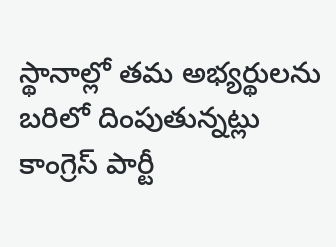స్థానాల్లో తమ అభ్యర్థులను బరిలో దింపుతున్నట్లు కాంగ్రెస్ పార్టీ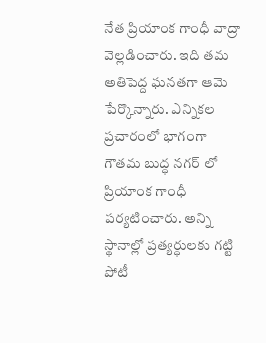నేత ప్రియాంక గాంధీ వాద్రా వెల్లడించారు. ఇది తమ అతిపెద్ద ఘనతగా ఆమె పేర్కొన్నారు. ఎన్నికల ప్రచారంలో భాగంగా గౌతమ బుద్ధ నగర్ లో ప్రియాంక గాంధీ పర్యటించారు. అన్ని స్థానాల్లో ప్రత్యర్ధులకు గట్టి పోటీ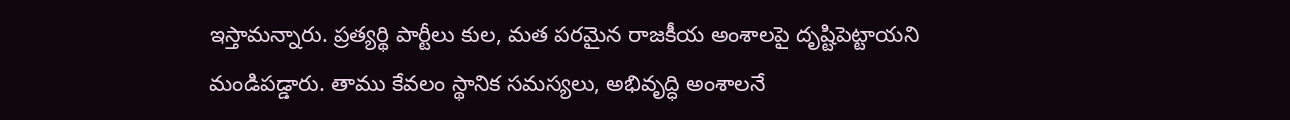ఇస్తామన్నారు. ప్రత్యర్థి పార్టీలు కుల, మత పరమైన రాజకీయ అంశాలపై దృష్టిపెట్టాయని మండిపడ్డారు. తాము కేవలం స్థానిక సమస్యలు, అభివృద్ధి అంశాలనే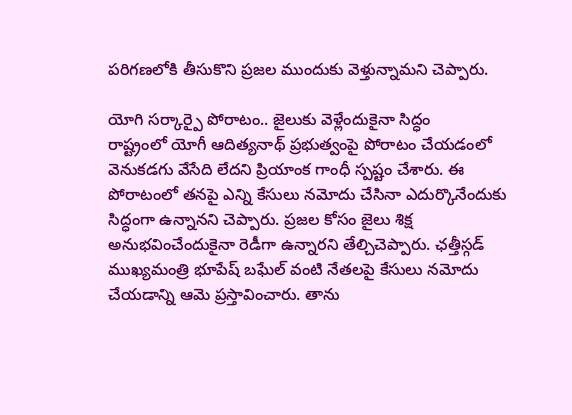పరిగణలోకి తీసుకొని ప్రజల ముందుకు వెళ్తున్నామని చెప్పారు.

యోగి సర్కార్పై పోరాటం.. జైలుకు వెళ్లేందుకైనా సిద్ధం
రాష్ట్రంలో యోగీ ఆదిత్యనాథ్ ప్రభుత్వంపై పోరాటం చేయడంలో వెనుకడగు వేసేది లేదని ప్రియాంక గాంధీ స్పష్టం చేశారు. ఈ పోరాటంలో తనపై ఎన్ని కేసులు నమోదు చేసినా ఎదుర్కొనేందుకు సిద్ధంగా ఉన్నానని చెప్పారు. ప్రజల కోసం జైలు శిక్ష అనుభవించేందుకైనా రెడీగా ఉన్నారని తేల్చిచెప్పారు. ఛత్తీస్గడ్ ముఖ్యమంత్రి భూపేష్ బఘేల్ వంటి నేతలపై కేసులు నమోదు చేయడాన్ని ఆమె ప్రస్తావించారు. తాను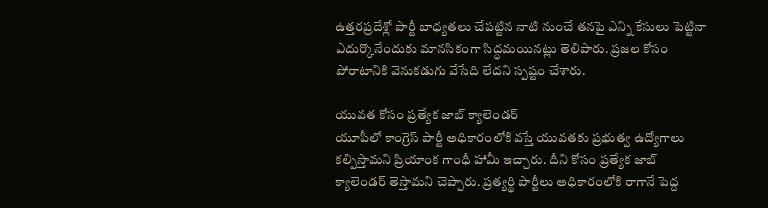ఉత్తరప్రదేశ్లో పార్టీ బాధ్యతలు చేపట్టిన నాటి నుంచే తనపై ఎన్ని కేసులు పెట్టినా ఎదుర్కొనేందుకు మానసికంగా సిద్ధమయినట్లు తెలిపారు. ప్రజల కోసం పోరాటానికి వెనుకడుగు వేసేది లేదని స్పష్టం చేశారు.

యువత కోసం ప్రత్యేక జాబ్ క్యాలెండర్
యూపీలో కాంగ్రెస్ పార్టీ అధికారంలోకి వస్తే యువతకు ప్రభుత్వ ఉద్యోగాలు కల్పిస్తామని ప్రియాంక గాంధీ హామీ ఇచ్చారు. దీని కోసం ప్రత్యేక జాబ్ క్యాలెండర్ తెస్తామని చెప్పారు. ప్రత్యర్థి పార్టీలు అధికారంలోకి రాగానే పెద్ద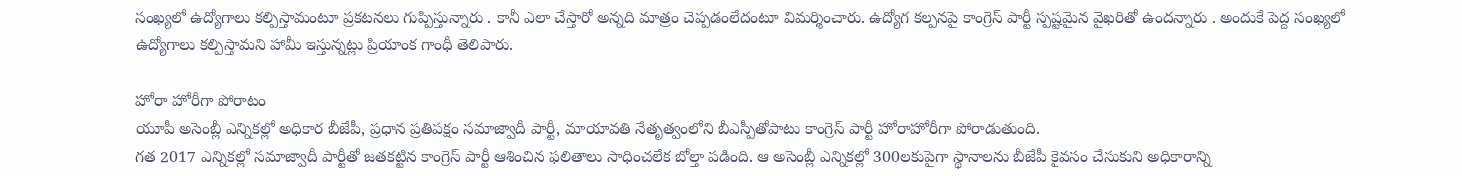సంఖ్యలో ఉద్యోగాలు కల్పిస్తామంటూ ప్రకటనలు గుప్పిస్తున్నారు . కానీ ఎలా చేస్తారో అన్నది మాత్రం చెప్పడంలేదంటూ విమర్శించారు. ఉద్యోగ కల్పనపై కాంగ్రెస్ పార్టీ స్పష్టమైన వైఖరితో ఉందన్నారు . అందుకే పెద్ద సంఖ్యలో ఉద్యోగాలు కల్పిస్తామని హామీ ఇస్తున్నట్లు ప్రియాంక గాంధీ తెలిపారు.

హోరా హోరీగా పోరాటం
యూపీ అసెంబ్లీ ఎన్నికల్లో అధికార బీజేపీ, ప్రధాన ప్రతిపక్షం సమాజ్వాదీ పార్టీ, మాయావతి నేతృత్వంలోని బీఎస్పీతోపాటు కాంగ్రెస్ పార్టీ హోరాహోరీగా పోరాడుతుంది.
గత 2017 ఎన్నికల్లో సమాజ్వాదీ పార్టీతో జతకట్టిన కాంగ్రెస్ పార్టీ ఆశించిన ఫలితాలు సాధించలేక బోల్తా పడింది. ఆ అసెంబ్లీ ఎన్నికల్లో 300లకుపైగా స్థానాలను బీజేపీ కైవసం చేసుకుని అధికారాన్ని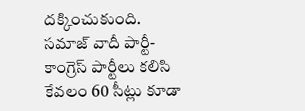దక్కించుకుంది. సమాజ్ వాదీ పార్టీ-కాంగ్రెస్ పార్టీలు కలిసి కేవలం 60 సీట్లు కూడా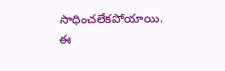సాధించలేకపోయాయి. ఈ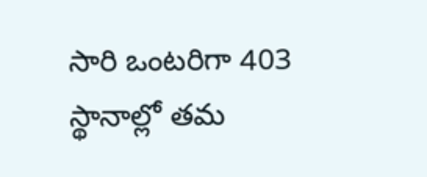సారి ఒంటరిగా 403 స్థానాల్లో తమ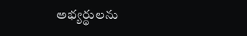అభ్యర్థులను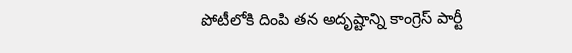పోటీలోకి దింపి తన అదృష్టాన్ని కాంగ్రెస్ పార్టీ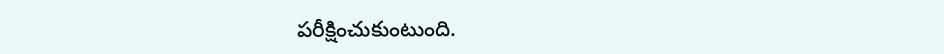పరీక్షించుకుంటుంది.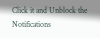Click it and Unblock the Notifications